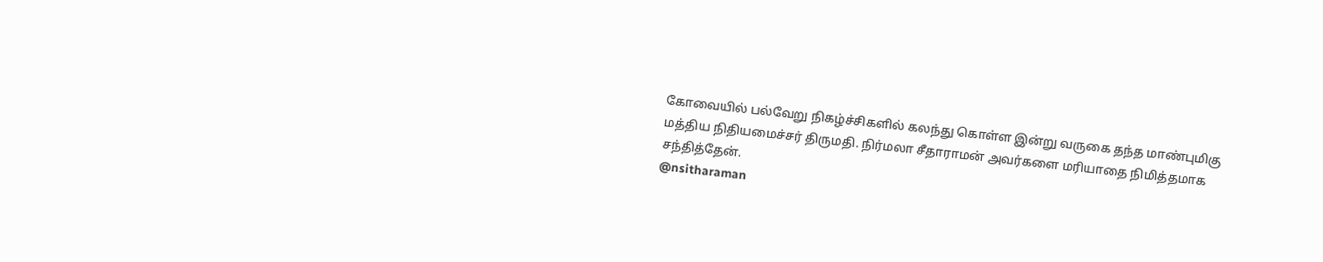கோவையில் பல்வேறு நிகழ்ச்சிகளில் கலந்து கொள்ள இன்று வருகை தந்த மாண்புமிகு மத்திய நிதியமைச்சர் திருமதி. நிர்மலா சீதாராமன் அவர்களை மரியாதை நிமித்தமாக சந்தித்தேன்.
@nsitharaman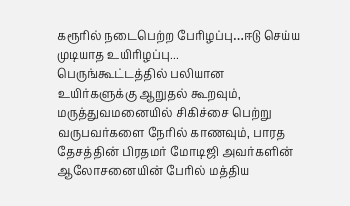கரூரில் நடைபெற்ற பேரிழப்பு…ஈடு செய்ய முடியாத உயிரிழப்பு...
பெருங்கூட்டத்தில் பலியான
உயிர்களுக்கு ஆறுதல் கூறவும், மருத்துவமனையில் சிகிச்சை பெற்று வருபவர்களை நேரில் காணவும், பாரத தேசத்தின் பிரதமர் மோடிஜி அவர்களின் ஆலோசனையின் பேரில் மத்திய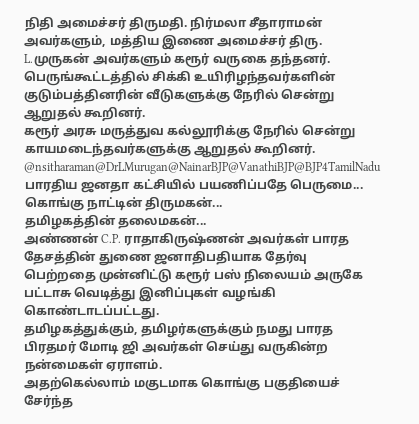நிதி அமைச்சர் திருமதி. நிர்மலா சீதாராமன் அவர்களும், மத்திய இணை அமைச்சர் திரு. L.முருகன் அவர்களும் கரூர் வருகை தந்தனர்.
பெருங்கூட்டத்தில் சிக்கி உயிரிழந்தவர்களின் குடும்பத்தினரின் வீடுகளுக்கு நேரில் சென்று ஆறுதல் கூறினர்.
கரூர் அரசு மருத்துவ கல்லூரிக்கு நேரில் சென்று காயமடைந்தவர்களுக்கு ஆறுதல் கூறினர்.
@nsitharaman@DrLMurugan@NainarBJP@VanathiBJP@BJP4TamilNadu
பாரதிய ஜனதா கட்சியில் பயணிப்பதே பெருமை...
கொங்கு நாட்டின் திருமகன்...
தமிழகத்தின் தலைமகன்...
அண்ணன் C.P. ராதாகிருஷ்ணன் அவர்கள் பாரத தேசத்தின் துணை ஜனாதிபதியாக தேர்வு பெற்றதை முன்னிட்டு கரூர் பஸ் நிலையம் அருகே பட்டாசு வெடித்து இனிப்புகள் வழங்கி கொண்டாடப்பட்டது.
தமிழகத்துக்கும், தமிழர்களுக்கும் நமது பாரத பிரதமர் மோடி ஜி அவர்கள் செய்து வருகின்ற நன்மைகள் ஏராளம்.
அதற்கெல்லாம் மகுடமாக கொங்கு பகுதியைச் சேர்ந்த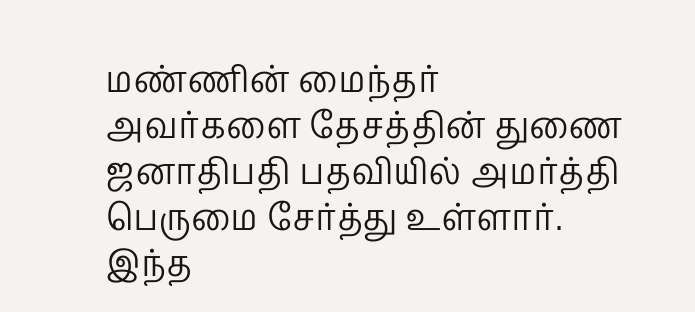மண்ணின் மைந்தர் அவர்களை தேசத்தின் துணை ஜனாதிபதி பதவியில் அமர்த்தி பெருமை சேர்த்து உள்ளார்.
இந்த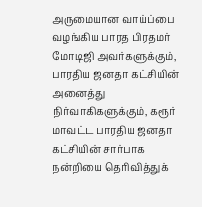அருமையான வாய்ப்பை வழங்கிய பாரத பிரதமர் மோடிஜி அவர்களுக்கும், பாரதிய ஜனதா கட்சியின் அனைத்து நிர்வாகிகளுக்கும், கரூர் மாவட்ட பாரதிய ஜனதா கட்சியின் சார்பாக நன்றியை தெரிவித்துக்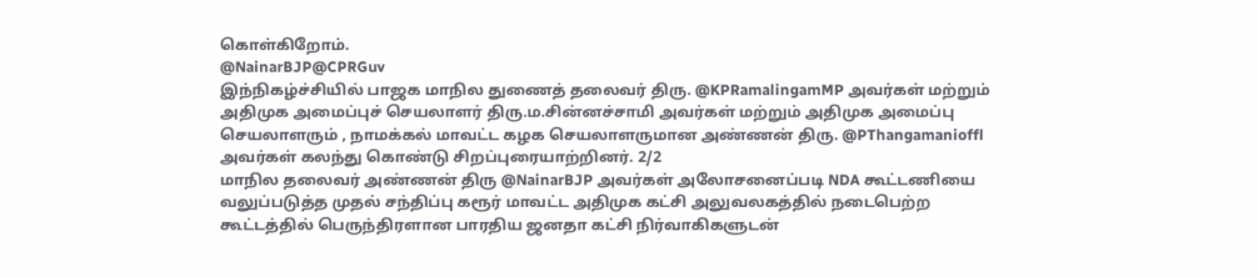கொள்கிறோம்.
@NainarBJP@CPRGuv
இந்நிகழ்ச்சியில் பாஜக மாநில துணைத் தலைவர் திரு. @KPRamalingamMP அவர்கள் மற்றும் அதிமுக அமைப்புச் செயலாளர் திரு.ம.சின்னச்சாமி அவர்கள் மற்றும் அதிமுக அமைப்பு செயலாளரும் , நாமக்கல் மாவட்ட கழக செயலாளருமான அண்ணன் திரு. @PThangamanioffl அவர்கள் கலந்து கொண்டு சிறப்புரையாற்றினர். 2/2
மாநில தலைவர் அண்ணன் திரு @NainarBJP அவர்கள் அலோசனைப்படி NDA கூட்டணியை வலுப்படுத்த முதல் சந்திப்பு கரூர் மாவட்ட அதிமுக கட்சி அலுவலகத்தில் நடைபெற்ற கூட்டத்தில் பெருந்திரளான பாரதிய ஜனதா கட்சி நிர்வாகிகளுடன்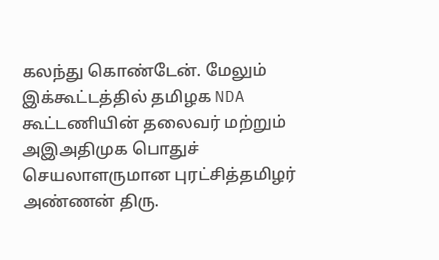கலந்து கொண்டேன். மேலும் இக்கூட்டத்தில் தமிழக NDA கூட்டணியின் தலைவர் மற்றும் அஇஅதிமுக பொதுச் செயலாளருமான புரட்சித்தமிழர் அண்ணன் திரு.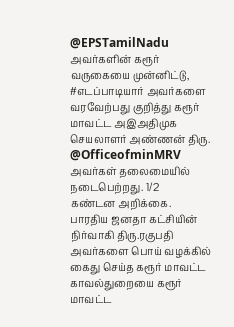@EPSTamilNadu அவர்களின் கரூர் வருகையை முன்னிட்டு, #எடப்பாடியார் அவர்களை வரவேற்பது குறித்து கரூர் மாவட்ட அஇஅதிமுக செயலாளர் அண்ணன் திரு. @OfficeofminMRV அவர்கள் தலைமையில் நடைபெற்றது. 1/2
கண்டன அறிக்கை.
பாரதிய ஜனதா கட்சியின் நிர்வாகி திரு.ரகுபதி அவர்களை பொய் வழக்கில் கைது செய்த கரூர் மாவட்ட காவல்துறையை கரூர் மாவட்ட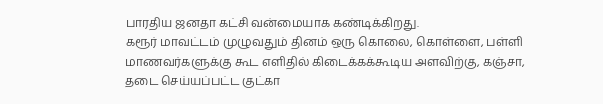பாரதிய ஜனதா கட்சி வன்மையாக கண்டிக்கிறது.
கரூர் மாவட்டம் முழுவதும் தினம் ஒரு கொலை, கொள்ளை, பள்ளி மாணவர்களுக்கு கூட எளிதில் கிடைக்கக்கூடிய அளவிற்கு, கஞ்சா, தடை செய்யப்பட்ட குட்கா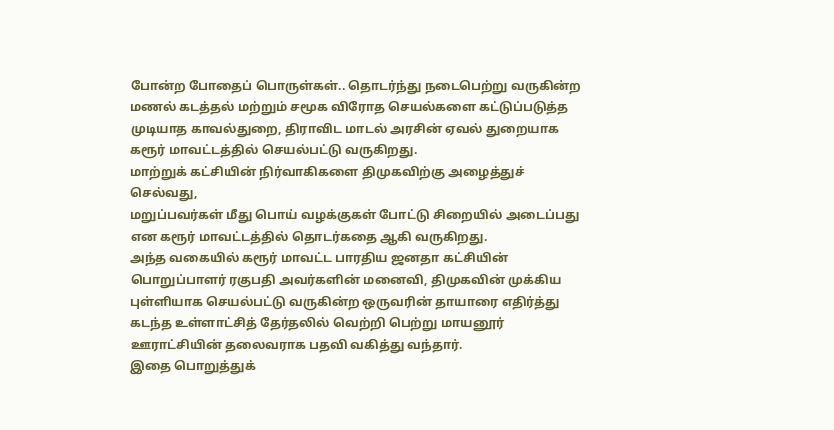போன்ற போதைப் பொருள்கள்.. தொடர்ந்து நடைபெற்று வருகின்ற மணல் கடத்தல் மற்றும் சமூக விரோத செயல்களை கட்டுப்படுத்த முடியாத காவல்துறை, திராவிட மாடல் அரசின் ஏவல் துறையாக கரூர் மாவட்டத்தில் செயல்பட்டு வருகிறது.
மாற்றுக் கட்சியின் நிர்வாகிகளை திமுகவிற்கு அழைத்துச் செல்வது,
மறுப்பவர்கள் மீது பொய் வழக்குகள் போட்டு சிறையில் அடைப்பது என கரூர் மாவட்டத்தில் தொடர்கதை ஆகி வருகிறது.
அந்த வகையில் கரூர் மாவட்ட பாரதிய ஜனதா கட்சியின் பொறுப்பாளர் ரகுபதி அவர்களின் மனைவி, திமுகவின் முக்கிய புள்ளியாக செயல்பட்டு வருகின்ற ஒருவரின் தாயாரை எதிர்த்து
கடந்த உள்ளாட்சித் தேர்தலில் வெற்றி பெற்று மாயனூர் ஊராட்சியின் தலைவராக பதவி வகித்து வந்தார்.
இதை பொறுத்துக்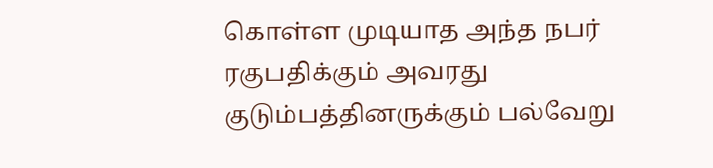கொள்ள முடியாத அந்த நபர் ரகுபதிக்கும் அவரது குடும்பத்தினருக்கும் பல்வேறு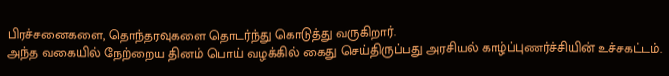பிரச்சனைகளை, தொந்தரவுகளை தொடர்ந்து கொடுத்து வருகிறார்.
அந்த வகையில் நேற்றைய தினம் பொய் வழக்கில் கைது செய்திருப்பது அரசியல் காழ்ப்புணர்ச்சியின் உச்சகட்டம்.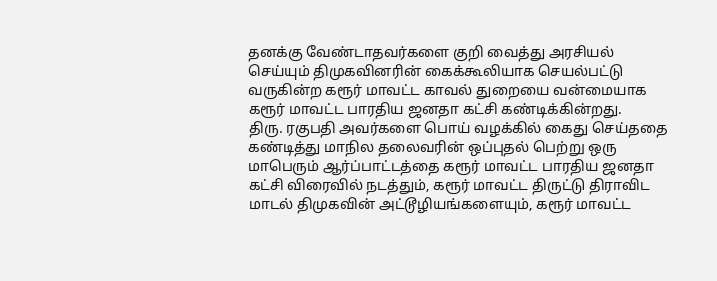தனக்கு வேண்டாதவர்களை குறி வைத்து அரசியல் செய்யும் திமுகவினரின் கைக்கூலியாக செயல்பட்டு வருகின்ற கரூர் மாவட்ட காவல் துறையை வன்மையாக கரூர் மாவட்ட பாரதிய ஜனதா கட்சி கண்டிக்கின்றது.
திரு. ரகுபதி அவர்களை பொய் வழக்கில் கைது செய்ததை கண்டித்து மாநில தலைவரின் ஒப்புதல் பெற்று ஒரு மாபெரும் ஆர்ப்பாட்டத்தை கரூர் மாவட்ட பாரதிய ஜனதா கட்சி விரைவில் நடத்தும், கரூர் மாவட்ட திருட்டு திராவிட மாடல் திமுகவின் அட்டூழியங்களையும், கரூர் மாவட்ட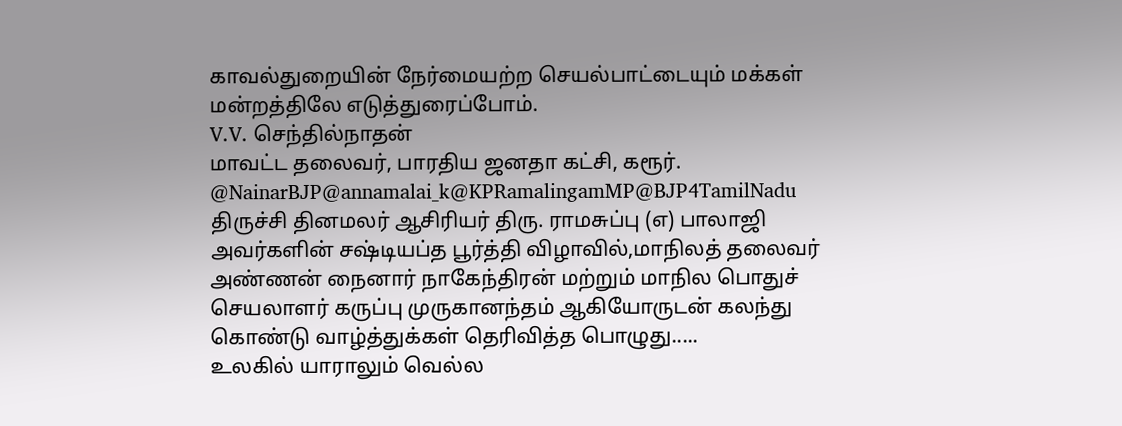காவல்துறையின் நேர்மையற்ற செயல்பாட்டையும் மக்கள் மன்றத்திலே எடுத்துரைப்போம்.
V.V. செந்தில்நாதன்
மாவட்ட தலைவர், பாரதிய ஜனதா கட்சி, கரூர்.
@NainarBJP@annamalai_k@KPRamalingamMP@BJP4TamilNadu
திருச்சி தினமலர் ஆசிரியர் திரு. ராமசுப்பு (எ) பாலாஜி அவர்களின் சஷ்டியப்த பூர்த்தி விழாவில்,மாநிலத் தலைவர் அண்ணன் நைனார் நாகேந்திரன் மற்றும் மாநில பொதுச் செயலாளர் கருப்பு முருகானந்தம் ஆகியோருடன் கலந்து கொண்டு வாழ்த்துக்கள் தெரிவித்த பொழுது.....
உலகில் யாராலும் வெல்ல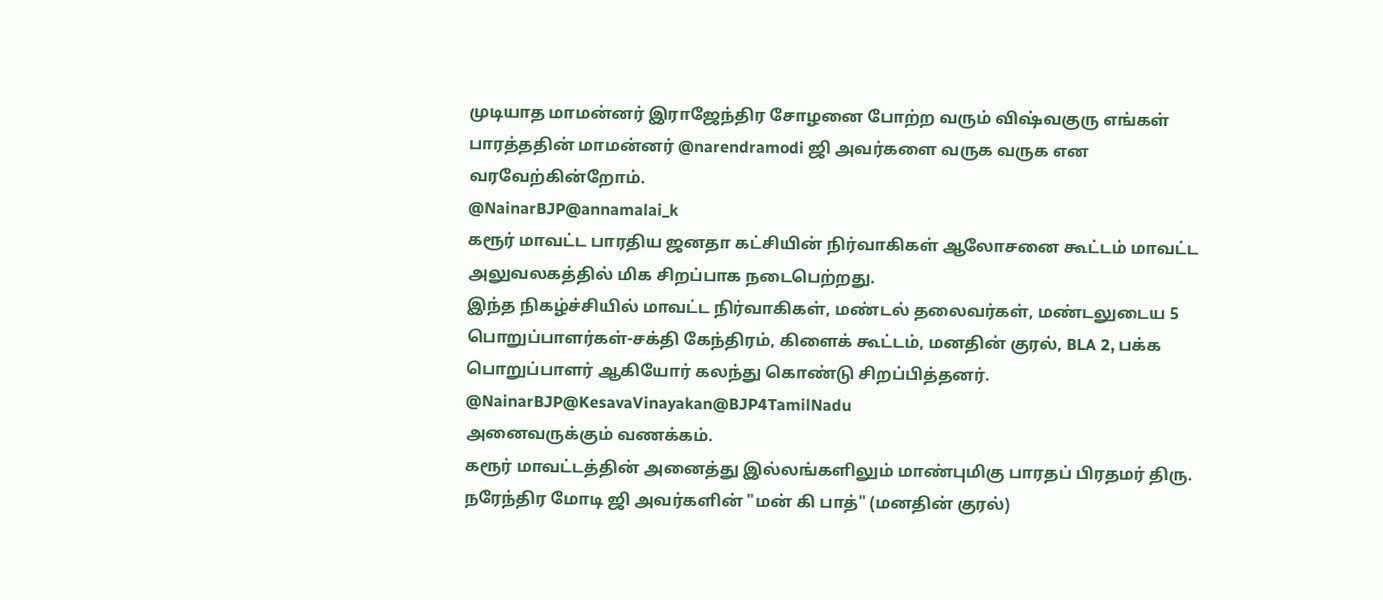முடியாத மாமன்னர் இராஜேந்திர சோழனை போற்ற வரும் விஷ்வகுரு எங்கள் பாரத்ததின் மாமன்னர் @narendramodi ஜி அவர்களை வருக வருக என வரவேற்கின்றோம்.
@NainarBJP@annamalai_k
கரூர் மாவட்ட பாரதிய ஜனதா கட்சியின் நிர்வாகிகள் ஆலோசனை கூட்டம் மாவட்ட அலுவலகத்தில் மிக சிறப்பாக நடைபெற்றது.
இந்த நிகழ்ச்சியில் மாவட்ட நிர்வாகிகள், மண்டல் தலைவர்கள், மண்டலுடைய 5 பொறுப்பாளர்கள்-சக்தி கேந்திரம், கிளைக் கூட்டம், மனதின் குரல், BLA 2, பக்க பொறுப்பாளர் ஆகியோர் கலந்து கொண்டு சிறப்பித்தனர்.
@NainarBJP@KesavaVinayakan@BJP4TamilNadu
அனைவருக்கும் வணக்கம்.
கரூர் மாவட்டத்தின் அனைத்து இல்லங்களிலும் மாண்புமிகு பாரதப் பிரதமர் திரு. நரேந்திர மோடி ஜி அவர்களின் "மன் கி பாத்" (மனதின் குரல்)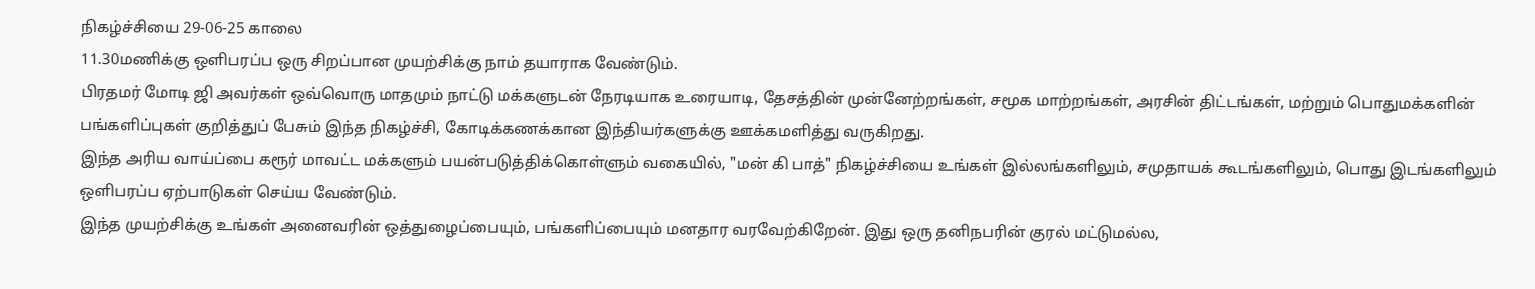நிகழ்ச்சியை 29-06-25 காலை
11.30மணிக்கு ஒளிபரப்ப ஒரு சிறப்பான முயற்சிக்கு நாம் தயாராக வேண்டும்.
பிரதமர் மோடி ஜி அவர்கள் ஒவ்வொரு மாதமும் நாட்டு மக்களுடன் நேரடியாக உரையாடி, தேசத்தின் முன்னேற்றங்கள், சமூக மாற்றங்கள், அரசின் திட்டங்கள், மற்றும் பொதுமக்களின் பங்களிப்புகள் குறித்துப் பேசும் இந்த நிகழ்ச்சி, கோடிக்கணக்கான இந்தியர்களுக்கு ஊக்கமளித்து வருகிறது.
இந்த அரிய வாய்ப்பை கரூர் மாவட்ட மக்களும் பயன்படுத்திக்கொள்ளும் வகையில், "மன் கி பாத்" நிகழ்ச்சியை உங்கள் இல்லங்களிலும், சமுதாயக் கூடங்களிலும், பொது இடங்களிலும் ஒளிபரப்ப ஏற்பாடுகள் செய்ய வேண்டும்.
இந்த முயற்சிக்கு உங்கள் அனைவரின் ஒத்துழைப்பையும், பங்களிப்பையும் மனதார வரவேற்கிறேன். இது ஒரு தனிநபரின் குரல் மட்டுமல்ல,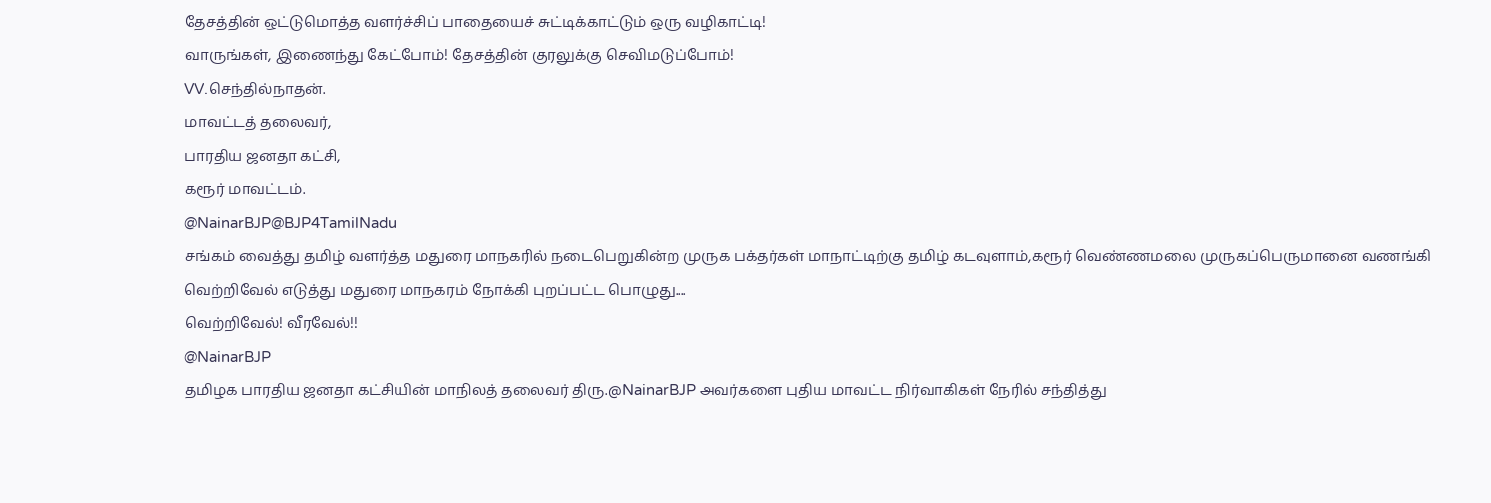தேசத்தின் ஒட்டுமொத்த வளர்ச்சிப் பாதையைச் சுட்டிக்காட்டும் ஒரு வழிகாட்டி!
வாருங்கள், இணைந்து கேட்போம்! தேசத்தின் குரலுக்கு செவிமடுப்போம்!
VV.செந்தில்நாதன்.
மாவட்டத் தலைவர்,
பாரதிய ஜனதா கட்சி,
கரூர் மாவட்டம்.
@NainarBJP@BJP4TamilNadu
சங்கம் வைத்து தமிழ் வளர்த்த மதுரை மாநகரில் நடைபெறுகின்ற முருக பக்தர்கள் மாநாட்டிற்கு தமிழ் கடவுளாம்,கரூர் வெண்ணமலை முருகப்பெருமானை வணங்கி வெற்றிவேல் எடுத்து மதுரை மாநகரம் நோக்கி புறப்பட்ட பொழுது....
வெற்றிவேல்! வீரவேல்!!
@NainarBJP
தமிழக பாரதிய ஜனதா கட்சியின் மாநிலத் தலைவர் திரு.@NainarBJP அவர்களை புதிய மாவட்ட நிர்வாகிகள் நேரில் சந்தித்து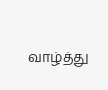வாழ்த்து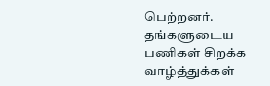பெற்றனர்.
தங்களுடைய பணிகள் சிறக்க வாழ்த்துக்கள்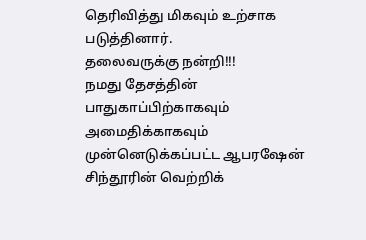தெரிவித்து மிகவும் உற்சாக படுத்தினார்.
தலைவருக்கு நன்றி!!!
நமது தேசத்தின் பாதுகாப்பிற்காகவும் அமைதிக்காகவும் முன்னெடுக்கப்பட்ட ஆபரஷேன் சிந்தூரின் வெற்றிக்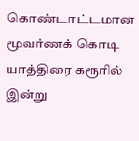கொண்டாட்டமான மூவர்ணக் கொடி யாத்திரை கரூரில் இன்று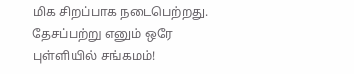மிக சிறப்பாக நடைபெற்றது.
தேசப்பற்று எனும் ஒரே புள்ளியில் சங்கமம்!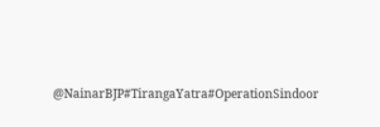@NainarBJP#TirangaYatra#OperationSindoor